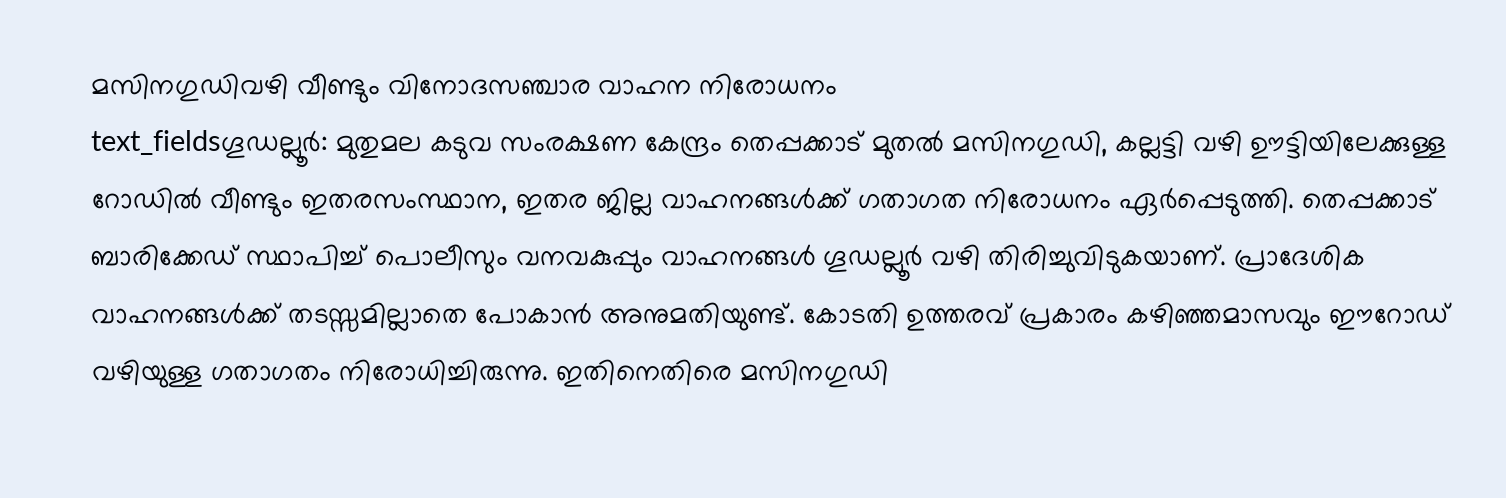മസിനഗുഡിവഴി വീണ്ടും വിനോദസഞ്ചാര വാഹന നിരോധനം
text_fieldsഗൂഡല്ലൂർ: മുതുമല കടുവ സംരക്ഷണ കേന്ദ്രം തെപ്പക്കാട് മുതൽ മസിനഗുഡി, കല്ലട്ടി വഴി ഊട്ടിയിലേക്കുള്ള റോഡിൽ വീണ്ടും ഇതരസംസ്ഥാന, ഇതര ജില്ല വാഹനങ്ങൾക്ക് ഗതാഗത നിരോധനം ഏർപ്പെടുത്തി. തെപ്പക്കാട് ബാരിക്കേഡ് സ്ഥാപിച്ച് പൊലീസും വനവകുപ്പും വാഹനങ്ങൾ ഗൂഡല്ലൂർ വഴി തിരിച്ചുവിടുകയാണ്. പ്രാദേശിക വാഹനങ്ങൾക്ക് തടസ്സമില്ലാതെ പോകാൻ അനുമതിയുണ്ട്. കോടതി ഉത്തരവ് പ്രകാരം കഴിഞ്ഞമാസവും ഈറോഡ് വഴിയുള്ള ഗതാഗതം നിരോധിച്ചിരുന്നു. ഇതിനെതിരെ മസിനഗുഡി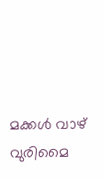മക്കൾ വാഴ് വുരിമൈ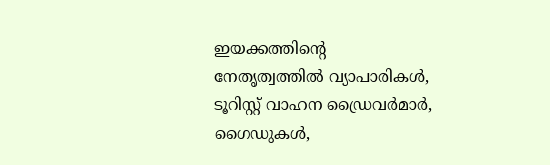ഇയക്കത്തിന്റെ നേതൃത്വത്തിൽ വ്യാപാരികൾ, ടൂറിസ്റ്റ് വാഹന ഡ്രൈവർമാർ, ഗൈഡുകൾ,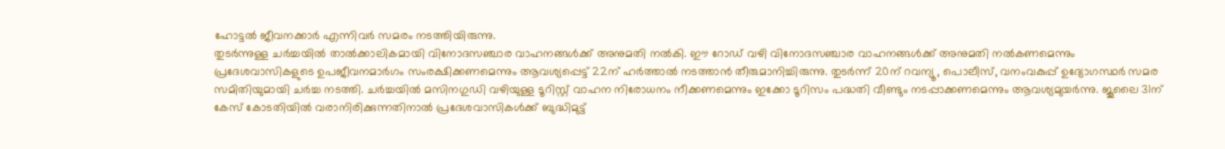ഹോട്ടൽ ജീവനക്കാർ എന്നിവർ സമരം നടത്തിയിരുന്നു.
തുടർന്നുള്ള ചർച്ചയിൽ താൽക്കാലികമായി വിനോദസഞ്ചാര വാഹനങ്ങൾക്ക് അനുമതി നൽകി. ഈ റോഡ് വഴി വിനോദസഞ്ചാര വാഹനങ്ങൾക്ക് അനുമതി നൽകണമെന്നും പ്രദേശവാസികളുടെ ഉപജീവനമാർഗം സംരക്ഷിക്കണമെന്നും ആവശ്യപ്പെട്ട് 22ന് ഹർത്താൽ നടത്താൻ തീരുമാനിച്ചിരുന്നു. തുടർന്ന് 20ന് റവന്യൂ, പൊലീസ്, വനംവകുപ്പ് ഉദ്യോഗസ്ഥർ സമര സമിതിയുമായി ചർച്ച നടത്തി. ചർച്ചയിൽ മസിനഗുഡി വഴിയുള്ള ടൂറിസ്റ്റ് വാഹന നിരോധനം നീക്കണമെന്നും ഇക്കോ ടൂറിസം പദ്ധതി വീണ്ടും നടപ്പാക്കണമെന്നും ആവശ്യമുയർന്നു. ജൂലൈ 31ന് കേസ് കോടതിയിൽ വരാനിരിക്കുന്നതിനാൽ പ്രദേശവാസികൾക്ക് ബുദ്ധിമുട്ട്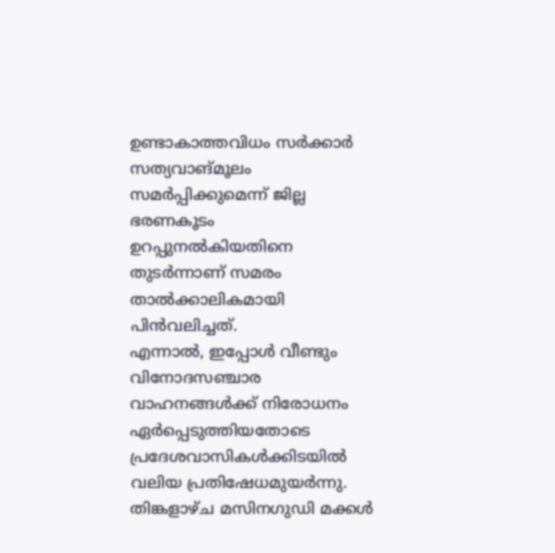ഉണ്ടാകാത്തവിധം സർക്കാർ സത്യവാങ്മൂലം സമർപ്പിക്കുമെന്ന് ജില്ല ഭരണകൂടം ഉറപ്പുനൽകിയതിനെ തുടർന്നാണ് സമരം താൽക്കാലികമായി പിൻവലിച്ചത്.
എന്നാൽ, ഇപ്പോൾ വീണ്ടും വിനോദസഞ്ചാര വാഹനങ്ങൾക്ക് നിരോധനം ഏർപ്പെടുത്തിയതോടെ പ്രദേശവാസികൾക്കിടയിൽ വലിയ പ്രതിഷേധമുയർന്നു. തിങ്കളാഴ്ച മസിനഗുഡി മക്കൾ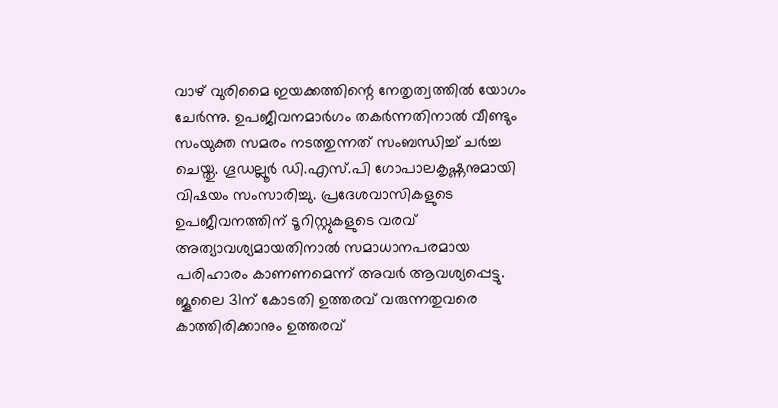വാഴ് വുരിമൈ ഇയക്കത്തിന്റെ നേതൃത്വത്തിൽ യോഗം ചേർന്നു. ഉപജീവനമാർഗം തകർന്നതിനാൽ വീണ്ടും സംയുക്ത സമരം നടത്തുന്നത് സംബന്ധിച്ച് ചർച്ച ചെയ്തു. ഗൂഡല്ലൂർ ഡി.എസ്.പി ഗോപാലകൃഷ്ണനുമായി വിഷയം സംസാരിച്ചു. പ്രദേശവാസികളുടെ ഉപജീവനത്തിന് ടൂറിസ്റ്റുകളുടെ വരവ് അത്യാവശ്യമായതിനാൽ സമാധാനപരമായ പരിഹാരം കാണണമെന്ന് അവർ ആവശ്യപ്പെട്ടു. ജൂലൈ 31ന് കോടതി ഉത്തരവ് വരുന്നതുവരെ കാത്തിരിക്കാനും ഉത്തരവ്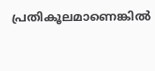പ്രതികൂലമാണെങ്കിൽ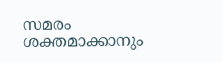സമരം ശക്തമാക്കാനും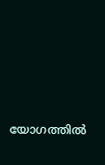യോഗത്തിൽ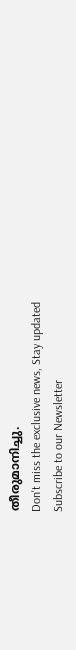തീരുമാനിച്ചു.
Don't miss the exclusive news, Stay updated
Subscribe to our Newsletter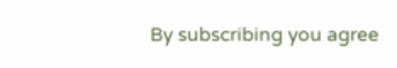By subscribing you agree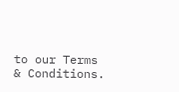to our Terms & Conditions.